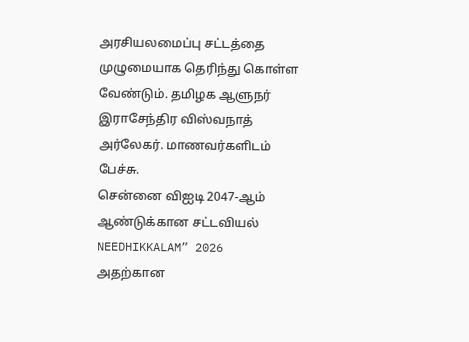அரசியலமைப்பு சட்டத்தை முழுமையாக தெரிந்து கொள்ள வேண்டும். தமிழக ஆளுநர் இராசேந்திர விஸ்வநாத் அர்லேகர். மாணவர்களிடம் பேச்சு.
சென்னை விஐடி 2047-ஆம் ஆண்டுக்கான சட்டவியல் NEEDHIKKALAM” 2026 அதற்கான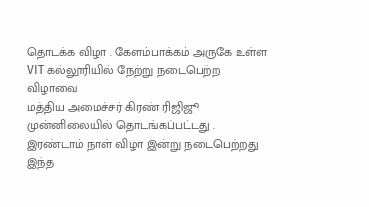தொடக்க விழா . கேளம்பாக்கம் அருகே உள்ள VIT கல்லூரியில் நேற்று நடைபெற்ற விழாவை
மத்திய அமைச்சர் கிரண் ரிஜிஜூ முன்னிலையில் தொடங்கப்பட்டது .
இரண்டாம் நாள் விழா இன்று நடைபெற்றது இந்த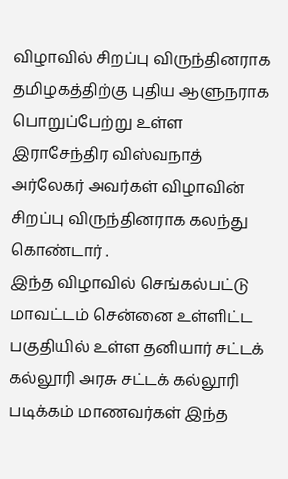விழாவில் சிறப்பு விருந்தினராக தமிழகத்திற்கு புதிய ஆளுநராக பொறுப்பேற்று உள்ள இராசேந்திர விஸ்வநாத் அர்லேகர் அவர்கள் விழாவின் சிறப்பு விருந்தினராக கலந்து கொண்டார் .
இந்த விழாவில் செங்கல்பட்டு மாவட்டம் சென்னை உள்ளிட்ட பகுதியில் உள்ள தனியார் சட்டக் கல்லூரி அரசு சட்டக் கல்லூரி படிக்கம் மாணவர்கள் இந்த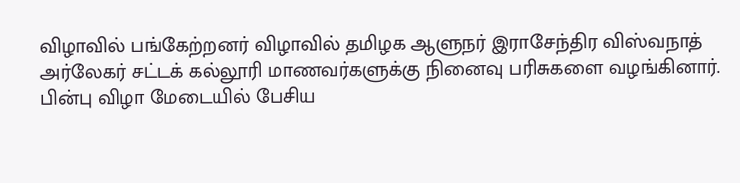விழாவில் பங்கேற்றனர் விழாவில் தமிழக ஆளுநர் இராசேந்திர விஸ்வநாத் அர்லேகர் சட்டக் கல்லூரி மாணவர்களுக்கு நினைவு பரிசுகளை வழங்கினார்.
பின்பு விழா மேடையில் பேசிய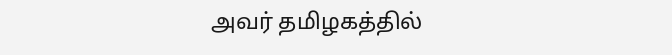அவர் தமிழகத்தில்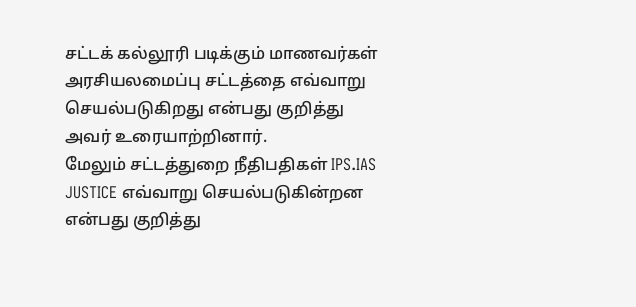சட்டக் கல்லூரி படிக்கும் மாணவர்கள் அரசியலமைப்பு சட்டத்தை எவ்வாறு செயல்படுகிறது என்பது குறித்து அவர் உரையாற்றினார்.
மேலும் சட்டத்துறை நீதிபதிகள் IPS.IAS JUSTICE எவ்வாறு செயல்படுகின்றன என்பது குறித்து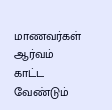மாணவர்கள் ஆர்வம் காட்ட வேண்டும்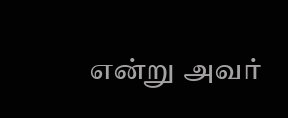என்று அவர்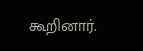கூறினார்.